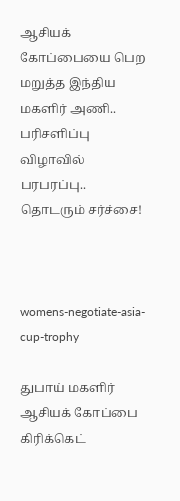ஆசியக் கோப்பையை பெற மறுத்த இந்திய மகளிர் அணி.. பரிசளிப்பு விழாவில் பரபரப்பு.. தொடரும் சர்ச்சை!



womens-negotiate-asia-cup-trophy

துபாய் மகளிர் ஆசியக் கோப்பை கிரிக்கெட்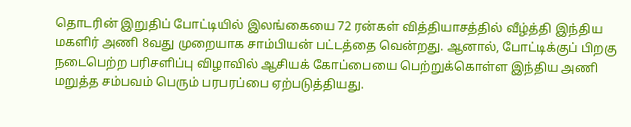தொடரின் இறுதிப் போட்டியில் இலங்கையை 72 ரன்கள் வித்தியாசத்தில் வீழ்த்தி இந்திய மகளிர் அணி 8வது முறையாக சாம்பியன் பட்டத்தை வென்றது. ஆனால், போட்டிக்குப் பிறகு நடைபெற்ற பரிசளிப்பு விழாவில் ஆசியக் கோப்பையை பெற்றுக்கொள்ள இந்திய அணி மறுத்த சம்பவம் பெரும் பரபரப்பை ஏற்படுத்தியது.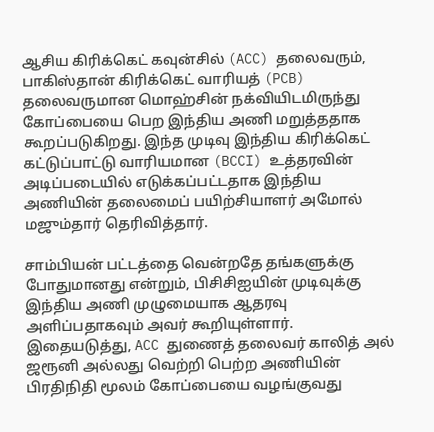ஆசிய கிரிக்கெட் கவுன்சில் (ACC) தலைவரும், பாகிஸ்தான் கிரிக்கெட் வாரியத் (PCB) தலைவருமான மொஹ்சின் நக்வியிடமிருந்து கோப்பையை பெற இந்திய அணி மறுத்ததாக கூறப்படுகிறது. இந்த முடிவு இந்திய கிரிக்கெட் கட்டுப்பாட்டு வாரியமான (BCCI) உத்தரவின் அடிப்படையில் எடுக்கப்பட்டதாக இந்திய அணியின் தலைமைப் பயிற்சியாளர் அமோல் மஜும்தார் தெரிவித்தார்.

சாம்பியன் பட்டத்தை வென்றதே தங்களுக்கு போதுமானது என்றும், பிசிசிஐயின் முடிவுக்கு இந்திய அணி முழுமையாக ஆதரவு அளிப்பதாகவும் அவர் கூறியுள்ளார். இதையடுத்து, ACC துணைத் தலைவர் காலித் அல் ஜரூனி அல்லது வெற்றி பெற்ற அணியின் பிரதிநிதி மூலம் கோப்பையை வழங்குவது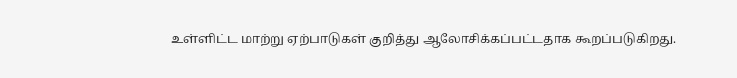உள்ளிட்ட மாற்று ஏற்பாடுகள் குறித்து ஆலோசிக்கப்பட்டதாக கூறப்படுகிறது.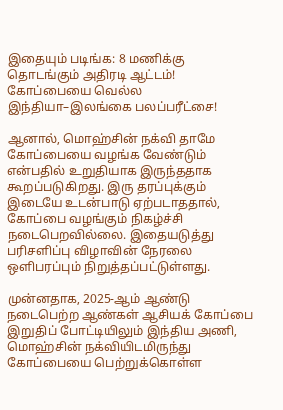இதையும் படிங்க: 8 மணிக்கு தொடங்கும் அதிரடி ஆட்டம்! கோப்பையை வெல்ல இந்தியா–இலங்கை பலப்பரீட்சை!

ஆனால், மொஹ்சின் நக்வி தாமே கோப்பையை வழங்க வேண்டும் என்பதில் உறுதியாக இருந்ததாக கூறப்படுகிறது. இரு தரப்புக்கும் இடையே உடன்பாடு ஏற்படாததால், கோப்பை வழங்கும் நிகழ்ச்சி நடைபெறவில்லை. இதையடுத்து பரிசளிப்பு விழாவின் நேரலை ஒளிபரப்பும் நிறுத்தப்பட்டுள்ளது.

முன்னதாக, 2025-ஆம் ஆண்டு நடைபெற்ற ஆண்கள் ஆசியக் கோப்பை இறுதிப் போட்டியிலும் இந்திய அணி, மொஹ்சின் நக்வியிடமிருந்து கோப்பையை பெற்றுக்கொள்ள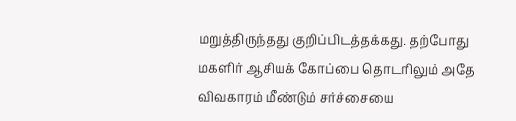மறுத்திருந்தது குறிப்பிடத்தக்கது. தற்போது மகளிர் ஆசியக் கோப்பை தொடரிலும் அதே விவகாரம் மீண்டும் சர்ச்சையை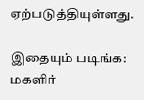ஏற்படுத்தியுள்ளது.

இதையும் படிங்க: மகளிர்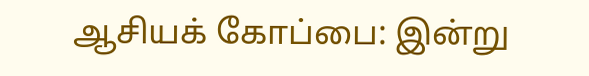ஆசியக் கோப்பை: இன்று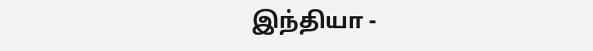இந்தியா -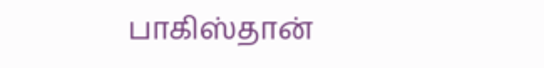பாகிஸ்தான்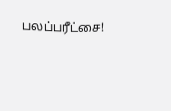பலப்பரீட்சை!